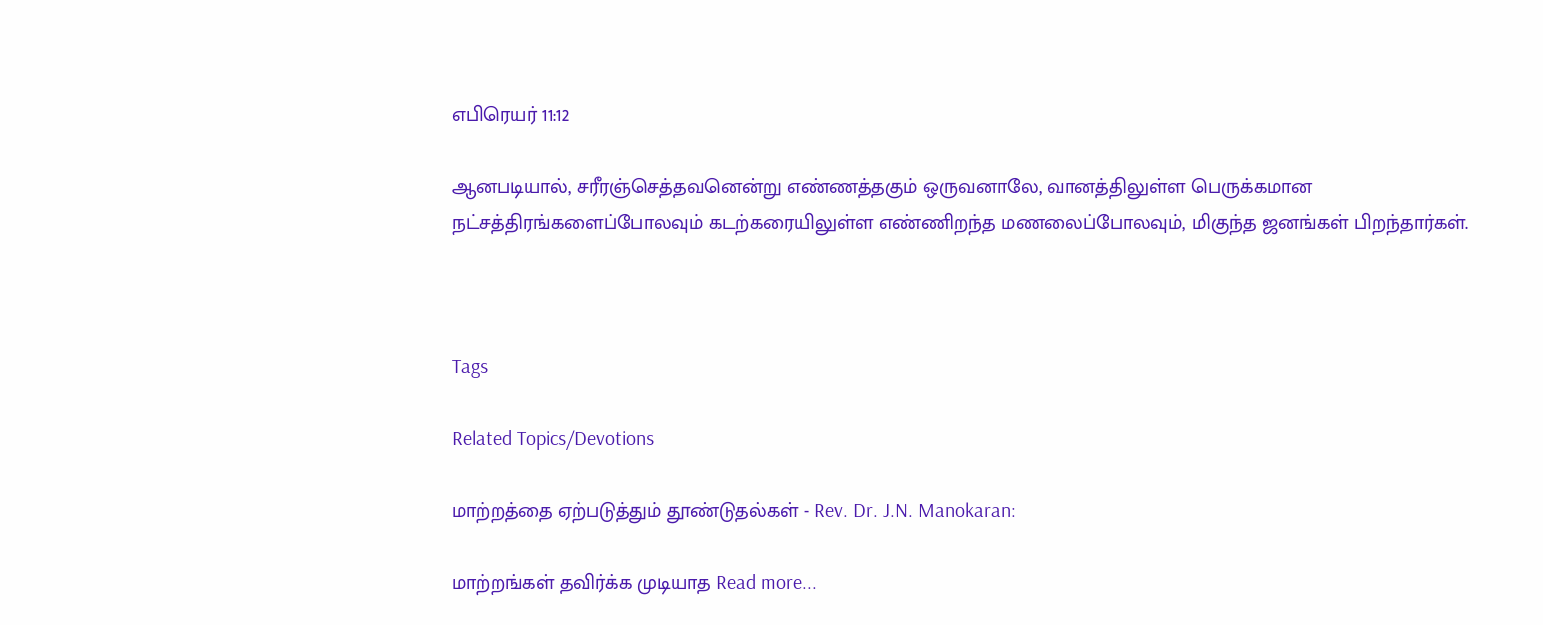எபிரெயர் 11:12

ஆனபடியால், சரீரஞ்செத்தவனென்று எண்ணத்தகும் ஒருவனாலே, வானத்திலுள்ள பெருக்கமான நட்சத்திரங்களைப்போலவும் கடற்கரையிலுள்ள எண்ணிறந்த மணலைப்போலவும், மிகுந்த ஜனங்கள் பிறந்தார்கள்.



Tags

Related Topics/Devotions

மாற்றத்தை ஏற்படுத்தும் தூண்டுதல்கள் - Rev. Dr. J.N. Manokaran:

மாற்றங்கள் தவிர்க்க முடியாத Read more...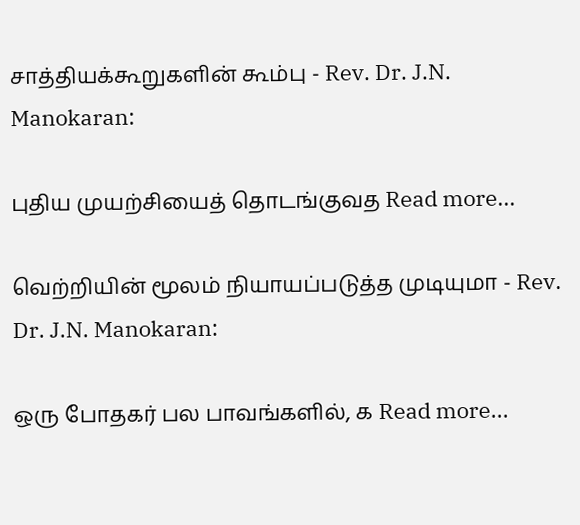சாத்தியக்கூறுகளின் கூம்பு - Rev. Dr. J.N. Manokaran:

புதிய முயற்சியைத் தொடங்குவத Read more...

வெற்றியின் மூலம் நியாயப்படுத்த முடியுமா - Rev. Dr. J.N. Manokaran:

ஒரு போதகர் பல பாவங்களில், க Read more...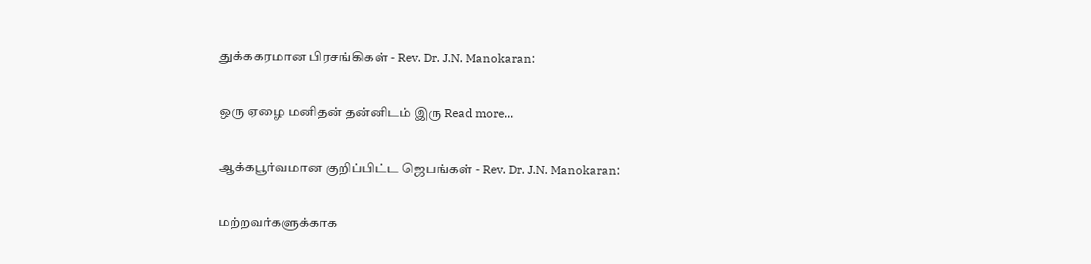துக்ககரமான பிரசங்கிகள் - Rev. Dr. J.N. Manokaran:

ஒரு ஏழை மனிதன் தன்னிடம் இரு Read more...

ஆக்கபூர்வமான குறிப்பிட்ட ஜெபங்கள் - Rev. Dr. J.N. Manokaran:

மற்றவர்களுக்காக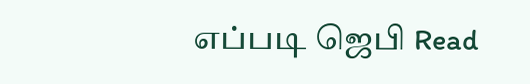எப்படி ஜெபி Read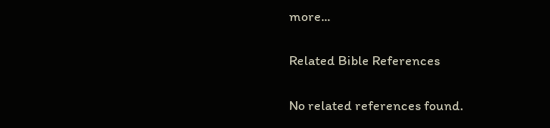more...

Related Bible References

No related references found.